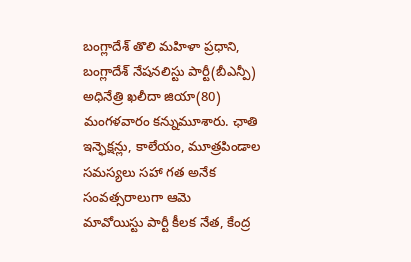బంగ్లాదేశ్ తొలి మహిళా ప్రధాని, బంగ్లాదేశ్ నేషనలిస్టు పార్టీ(బీఎన్పీ) అధినేత్రి ఖలీదా జియా(80) మంగళవారం కన్నుమూశారు. ఛాతి ఇన్ఫెక్షన్లు, కాలేయం, మూత్రపిండాల సమస్యలు సహా గత అనేక సంవత్సరాలుగా ఆమె
మావోయిస్టు పార్టీ కీలక నేత, కేంద్ర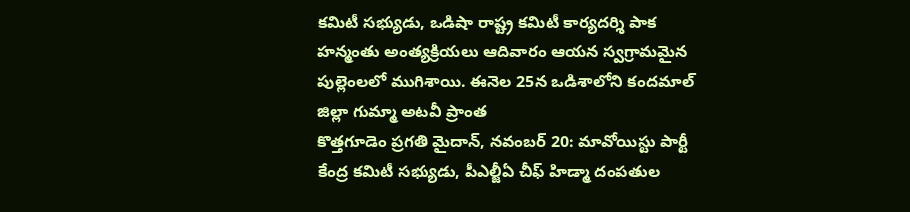కమిటీ సభ్యుడు, ఒడిషా రాష్ట్ర కమిటీ కార్యదర్శి పాక హన్మంతు అంత్యక్రియలు ఆదివారం ఆయన స్వగ్రామమైన పుల్లెంలలో ముగిశాయి. ఈనెల 25న ఒడిశాలోని కందమాల్ జిల్లా గుమ్మా అటవీ ప్రాంత
కొత్తగూడెం ప్రగతి మైదాన్, నవంబర్ 20: మావోయిస్టు పార్టీ కేంద్ర కమిటీ సభ్యుడు, పీఎల్జీఏ చీఫ్ హిడ్మా దంపతుల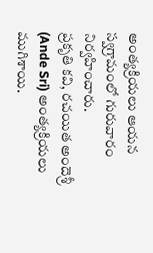అంత్యక్రియలు ఆయన స్వగ్రామంలో గురువారం నిర్వహించారు.
ప్రకృతి కవి, రచయిత అందెశ్రీ (Ande Sri) అంత్యక్రియలు ముగిశాయి.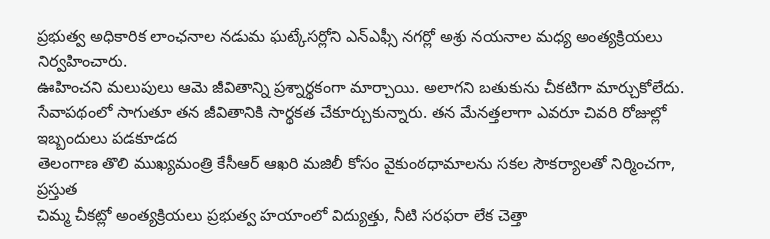ప్రభుత్వ అధికారిక లాంఛనాల నడుమ ఘట్కేసర్లోని ఎన్ఎఫ్సీ నగర్లో అశ్రు నయనాల మధ్య అంత్యక్రియలు నిర్వహించారు.
ఊహించని మలుపులు ఆమె జీవితాన్ని ప్రశ్నార్థకంగా మార్చాయి. అలాగని బతుకును చీకటిగా మార్చుకోలేదు. సేవాపథంలో సాగుతూ తన జీవితానికి సార్థకత చేకూర్చుకున్నారు. తన మేనత్తలాగా ఎవరూ చివరి రోజుల్లో ఇబ్బందులు పడకూడద
తెలంగాణ తొలి ముఖ్యమంత్రి కేసీఆర్ ఆఖరి మజిలీ కోసం వైకుంఠధామాలను సకల సౌకర్యాలతో నిర్మించగా, ప్రస్తుత
చిమ్మ చీకట్లో అంత్యక్రియలు ప్రభుత్వ హయాంలో విద్యుత్తు, నీటి సరఫరా లేక చెత్తా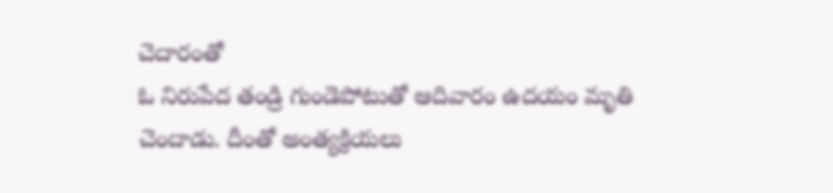చెదారంతో
ఓ నిరుపేద తండ్రి గుండెపోటుతో ఆదివారం ఉదయం మృతి చెందాడు. దీంతో అంత్యక్రియలు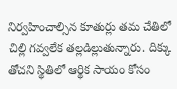నిర్వహించాల్సిన కూతుర్లు తమ చేతిలో చిల్లి గవ్వలేక తల్లడిల్లుతున్నారు. దిక్కు తోచని స్థితిలో ఆర్థిక సాయం కోసం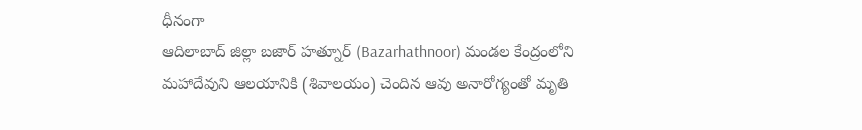ధీనంగా
ఆదిలాబాద్ జిల్లా బజార్ హత్నూర్ (Bazarhathnoor) మండల కేంద్రంలోని మహాదేవుని ఆలయానికి (శివాలయం) చెందిన ఆవు అనారోగ్యంతో మృతి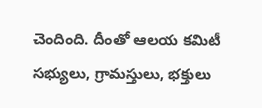చెందింది. దీంతో ఆలయ కమిటీ సభ్యులు, గ్రామస్తులు, భక్తులు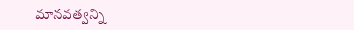మానవత్వన్ని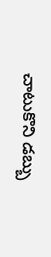చాటుకొని డబ్బు